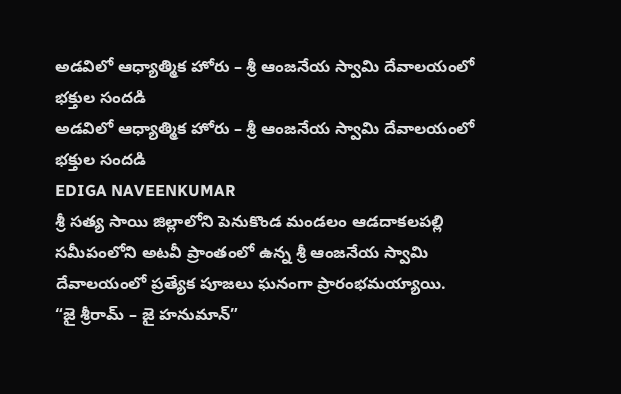అడవిలో ఆధ్యాత్మిక హోరు – శ్రీ ఆంజనేయ స్వామి దేవాలయంలో భక్తుల సందడి
అడవిలో ఆధ్యాత్మిక హోరు – శ్రీ ఆంజనేయ స్వామి దేవాలయంలో భక్తుల సందడి
EDIGA NAVEENKUMAR
శ్రీ సత్య సాయి జిల్లాలోని పెనుకొండ మండలం ఆడదాకలపల్లి సమీపంలోని అటవీ ప్రాంతంలో ఉన్న శ్రీ ఆంజనేయ స్వామి దేవాలయంలో ప్రత్యేక పూజలు ఘనంగా ప్రారంభమయ్యాయి.
“జై శ్రీరామ్ – జై హనుమాన్”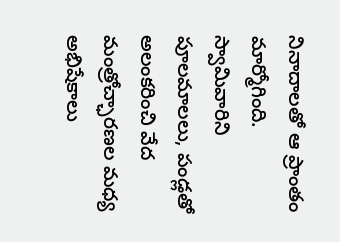నినాదాలతో ఆ ప్రాంతం మార్మోగింది. స్వామివారిని పూలమాలలు, పండ్లతో అలంకరించి వేద మంత్రోచ్ఛారణల మధ్య అభిషేకాలు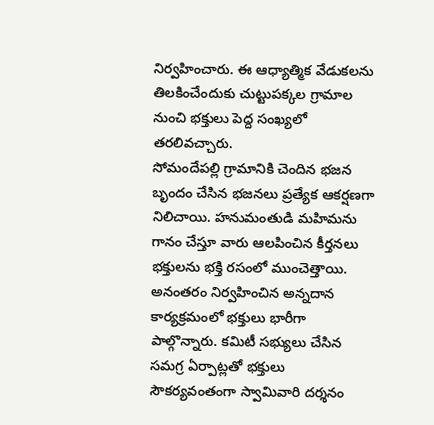నిర్వహించారు. ఈ ఆధ్యాత్మిక వేడుకలను తిలకించేందుకు చుట్టుపక్కల గ్రామాల నుంచి భక్తులు పెద్ద సంఖ్యలో తరలివచ్చారు.
సోమందేపల్లి గ్రామానికి చెందిన భజన బృందం చేసిన భజనలు ప్రత్యేక ఆకర్షణగా నిలిచాయి. హనుమంతుడి మహిమను గానం చేస్తూ వారు ఆలపించిన కీర్తనలు భక్తులను భక్తి రసంలో ముంచెత్తాయి.
అనంతరం నిర్వహించిన అన్నదాన కార్యక్రమంలో భక్తులు భారీగా పాల్గొన్నారు. కమిటీ సభ్యులు చేసిన సమగ్ర ఏర్పాట్లతో భక్తులు సౌకర్యవంతంగా స్వామివారి దర్శనం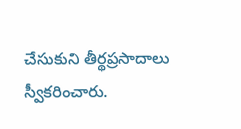చేసుకుని తీర్థప్రసాదాలు స్వీకరించారు.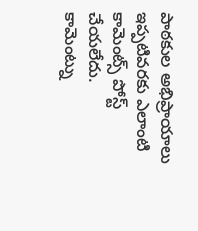పాఠకుల అభిప్రాయాలు
ఇప్పటివరకు ఎలాంటి కామెంట్స్ పోస్ట్ చేయలేదు.
కామెంట్ను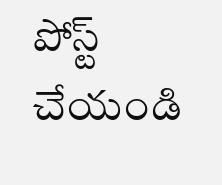పోస్ట్ చేయండి